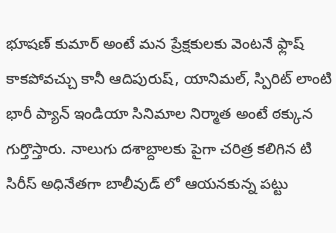భూషణ్ కుమార్ అంటే మన ప్రేక్షకులకు వెంటనే ఫ్లాష్ కాకపోవచ్చు కానీ ఆదిపురుష్, యానిమల్, స్పిరిట్ లాంటి భారీ ప్యాన్ ఇండియా సినిమాల నిర్మాత అంటే ఠక్కున గుర్తొస్తారు. నాలుగు దశాబ్దాలకు పైగా చరిత్ర కలిగిన టి సిరీస్ అధినేతగా బాలీవుడ్ లో ఆయనకున్న పట్టు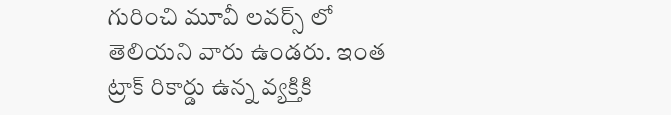గురించి మూవీ లవర్స్ లో తెలియని వారు ఉండరు. ఇంత ట్రాక్ రికార్డు ఉన్న వ్యక్తికి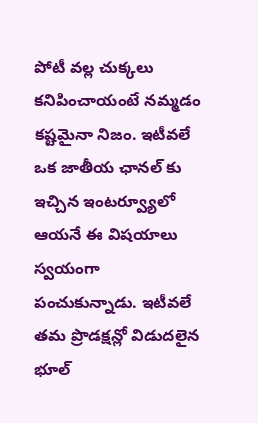పోటీ వల్ల చుక్కలు కనిపించాయంటే నమ్మడం కష్టమైనా నిజం. ఇటీవలే ఒక జాతీయ ఛానల్ కు ఇచ్చిన ఇంటర్వ్యూలో ఆయనే ఈ విషయాలు స్వయంగా పంచుకున్నాడు. ఇటీవలే తమ ప్రొడక్షన్లో విడుదలైన భూల్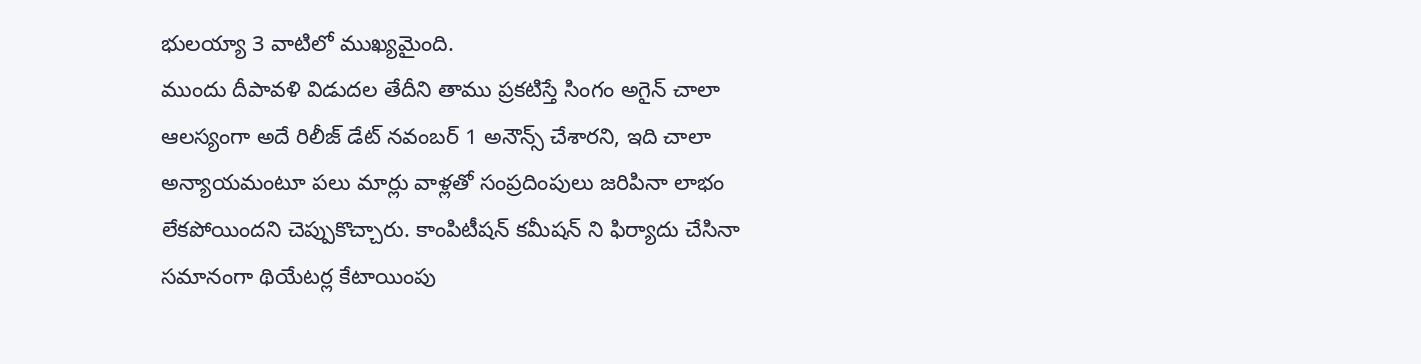భులయ్యా 3 వాటిలో ముఖ్యమైంది.
ముందు దీపావళి విడుదల తేదీని తాము ప్రకటిస్తే సింగం అగైన్ చాలా ఆలస్యంగా అదే రిలీజ్ డేట్ నవంబర్ 1 అనౌన్స్ చేశారని, ఇది చాలా అన్యాయమంటూ పలు మార్లు వాళ్లతో సంప్రదింపులు జరిపినా లాభం లేకపోయిందని చెప్పుకొచ్చారు. కాంపిటీషన్ కమీషన్ ని ఫిర్యాదు చేసినా సమానంగా థియేటర్ల కేటాయింపు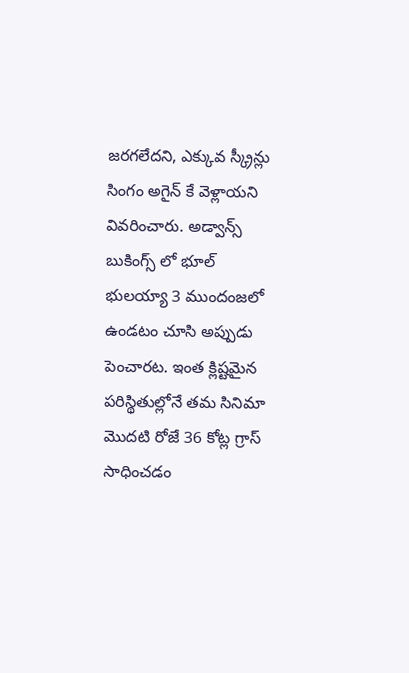జరగలేదని, ఎక్కువ స్క్రీన్లు సింగం అగైన్ కే వెళ్లాయని వివరించారు. అడ్వాన్స్ బుకింగ్స్ లో భూల్ భులయ్యా 3 ముందంజలో ఉండటం చూసి అప్పుడు పెంచారట. ఇంత క్లిష్టమైన పరిస్థితుల్లోనే తమ సినిమా మొదటి రోజే 36 కోట్ల గ్రాస్ సాధించడం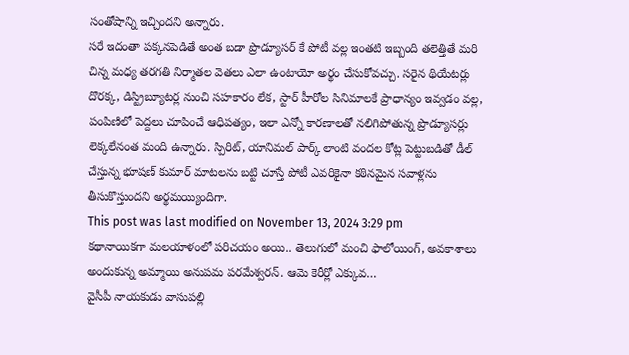సంతోషాన్ని ఇచ్చిందని అన్నారు.
సరే ఇదంతా పక్కనపెడితే అంత బడా ప్రొడ్యూసర్ కే పోటీ వల్ల ఇంతటి ఇబ్బంది తలెత్తితే మరి చిన్న మధ్య తరగతి నిర్మాతల వెతలు ఎలా ఉంటాయో అర్థం చేసుకోవచ్చు. సరైన థియేటర్లు దొరక్క, డిస్ట్రిబ్యూటర్ల నుంచి సహకారం లేక, స్టార్ హీరోల సినిమాలకే ప్రాధాన్యం ఇవ్వడం వల్ల, పంపిణిలో పెద్దలు చూపించే ఆధిపత్యం, ఇలా ఎన్నో కారణాలతో నలిగిపోతున్న ప్రొడ్యూసర్లు లెక్కలేనంత మంది ఉన్నారు. స్పిరిట్, యానిమల్ పార్క్ లాంటి వందల కోట్ల పెట్టుబడితో డీల్ చేస్తున్న భూషణ్ కుమార్ మాటలను బట్టి చూస్తే పోటీ ఎవరికైనా కఠినమైన సవాళ్లను తీసుకొస్తుందని అర్థమయ్యిందిగా.
This post was last modified on November 13, 2024 3:29 pm
కథానాయికగా మలయాళంలో పరిచయం అయి.. తెలుగులో మంచి ఫాలోయింగ్, అవకాశాలు అందుకున్న అమ్మాయి అనుపమ పరమేశ్వరన్. ఆమె కెరీర్లో ఎక్కువ…
వైసీపీ నాయకుడు వాసుపల్లి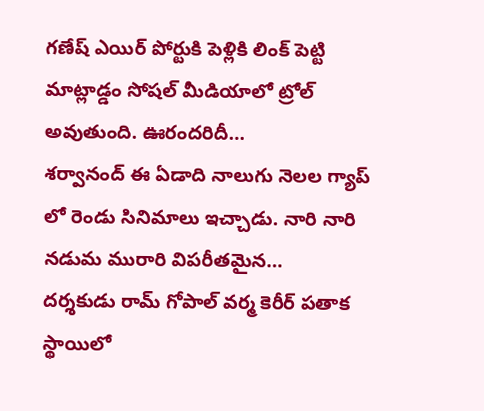గణేష్ ఎయిర్ పోర్టుకి పెళ్లికి లింక్ పెట్టి మాట్లాడ్డం సోషల్ మీడియాలో ట్రోల్ అవుతుంది. ఊరందరిదీ…
శర్వానంద్ ఈ ఏడాది నాలుగు నెలల గ్యాప్ లో రెండు సినిమాలు ఇచ్చాడు. నారి నారి నడుమ మురారి విపరీతమైన…
దర్శకుడు రామ్ గోపాల్ వర్మ కెరీర్ పతాక స్థాయిలో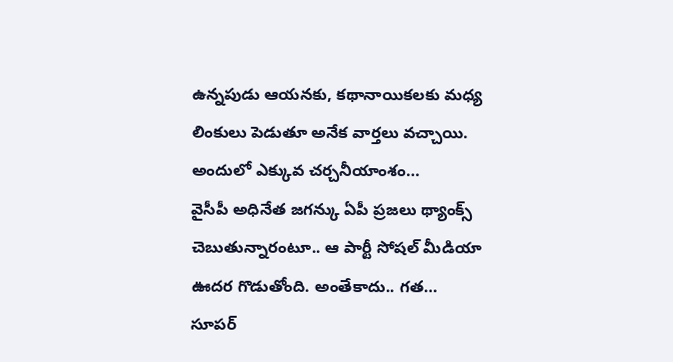ఉన్నపుడు ఆయనకు, కథానాయికలకు మధ్య లింకులు పెడుతూ అనేక వార్తలు వచ్చాయి. అందులో ఎక్కువ చర్చనీయాంశం…
వైసీపీ అధినేత జగన్కు ఏపీ ప్రజలు థ్యాంక్స్ చెబుతున్నారంటూ.. ఆ పార్టీ సోషల్ మీడియా ఊదర గొడుతోంది. అంతేకాదు.. గత…
సూపర్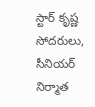స్టార్ కృష్ణ సోదరులు, సీనియర్ నిర్మాత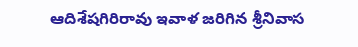ఆదిశేషగిరిరావు ఇవాళ జరిగిన శ్రీనివాస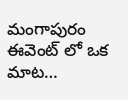మంగాపురం ఈవెంట్ లో ఒక మాట…